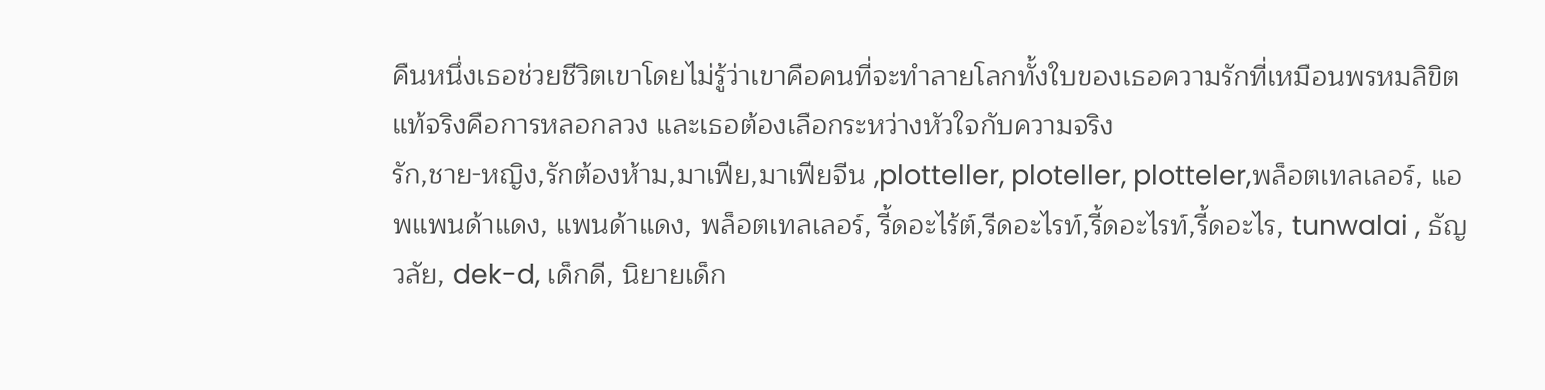คืนหนึ่งเธอช่วยชีวิตเขาโดยไม่รู้ว่าเขาคือคนที่จะทำลายโลกทั้งใบของเธอความรักที่เหมือนพรหมลิขิตแท้จริงคือการหลอกลวง และเธอต้องเลือกระหว่างหัวใจกับความจริง
รัก,ชาย-หญิง,รักต้องห้าม,มาเฟีย,มาเฟียจีน ,plotteller, ploteller, plotteler,พล็อตเทลเลอร์, แอพแพนด้าแดง, แพนด้าแดง, พล็อตเทลเลอร์, รี้ดอะไร้ต์,รีดอะไรท์,รี้ดอะไรท์,รี้ดอะไร, tunwalai , ธัญวลัย, dek-d, เด็กดี, นิยายเด็ก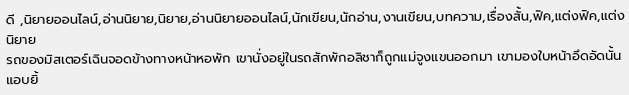ดี ,นิยายออนไลน์,อ่านนิยาย,นิยาย,อ่านนิยายออนไลน์,นักเขียน,นักอ่าน,งานเขียน,บทความ,เรื่องสั้น,ฟิค,แต่งฟิค,แต่งนิยาย
รถของมิสเตอร์เฉินจอดข้างทางหน้าหอพัก เขานั่งอยู่ในรถสักพักอลิชาก็ถูกแม่จูงแขนออกมา เขามองใบหน้าอึดอัดนั้นแอบยิ้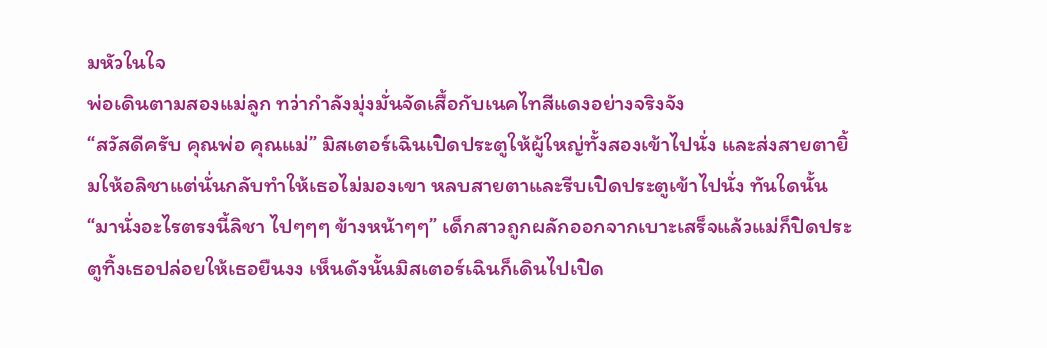มหัวในใจ
พ่อเดินตามสองแม่ลูก ทว่ากำลังมุ่งมั่นจัดเสื้อกับเนคไทสีแดงอย่างจริงจัง
“สวัสดีครับ คุณพ่อ คุณแม่” มิสเตอร์เฉินเปิดประตูให้ผู้ใหญ่ทั้งสองเข้าไปนั่ง และส่งสายตายิ้มให้อลิชาแต่นั่นกลับทำให้เธอไม่มองเขา หลบสายตาและรีบเปิดประตูเข้าไปนั่ง ทันใดนั้น
“มานั่งอะไรตรงนี้ลิชา ไปๆๆๆ ข้างหน้าๆๆ” เด็กสาวถูกผลักออกจากเบาะเสร็จแล้วแม่ก็ปิดประตูทิ้งเธอปล่อยให้เธอยืนงง เห็นดังนั้นมิสเตอร์เฉินก็เดินไปเปิด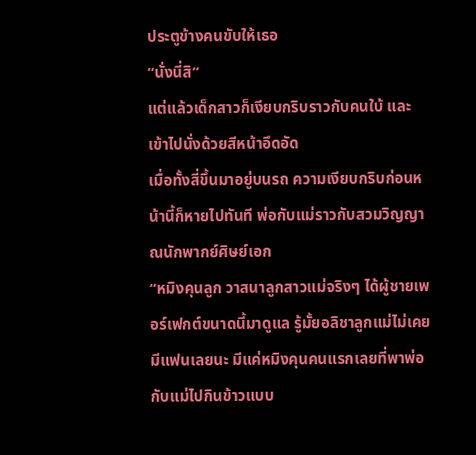ประตูข้างคนขับให้เธอ
“นั่งนี่สิ”
แต่แล้วเด็กสาวก็เงียบกริบราวกับคนใบ้ และเข้าไปนั่งด้วยสีหน้าอึดอัด
เมื่อทั้งสี่ขึ้นมาอยู่บนรถ ความเงียบกริบก่อนหน้านี้ก็หายไปทันที พ่อกับแม่ราวกับสวมวิญญาณนักพากย์ศิษย์เอก
“หมิงคุนลูก วาสนาลูกสาวแม่จริงๆ ได้ผู้ชายเพอร์เฟกต์ขนาดนี้มาดูแล รู้มั้ยอลิชาลูกแม่ไม่เคยมีแฟนเลยนะ มีแค่หมิงคุนคนแรกเลยที่พาพ่อกับแม่ไปกินข้าวแบบ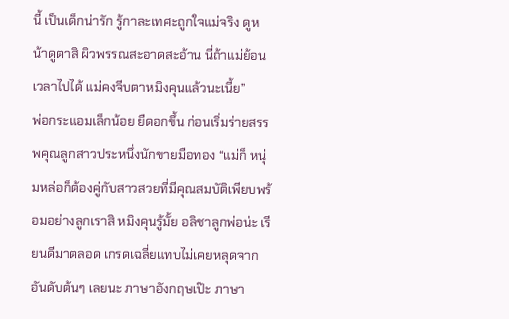นี้ เป็นเด็กน่ารัก รู้กาละเทศะถูกใจแม่จริง ดูหน้าดูตาสิ ผิวพรรณสะอาดสะอ้าน นี่ถ้าแม่ย้อนเวลาไปได้ แม่คงจีบตาหมิงคุนแล้วนะเนี้ย”
พ่อกระแอมเล็กน้อย ยืดอกขึ้น ก่อนเริ่มร่ายสรรพคุณลูกสาวประหนึ่งนักขายมือทอง “แม่ก็ หนุ่มหล่อก็ต้องคู่กับสาวสวยที่มีคุณสมบัติเพียบพร้อมอย่างลูกเราสิ หมิงคุนรู้มั้ย อลิชาลูกพ่อน่ะ เรียนดีมาตลอด เกรดเฉลี่ยแทบไม่เคยหลุดจากอันดับต้นๆ เลยนะ ภาษาอังกฤษเป๊ะ ภาษา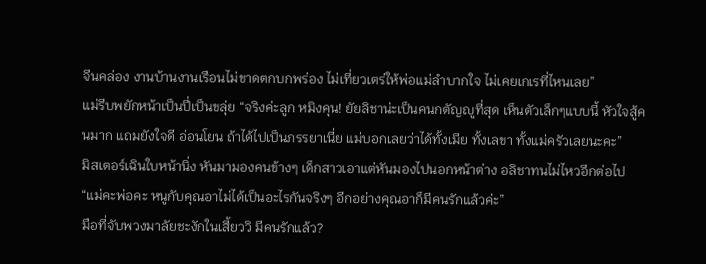จีนคล่อง งานบ้านงานเรือนไม่ขาดตกบกพร่อง ไม่เที่ยวเตร่ให้พ่อแม่ลำบากใจ ไม่เคยเกเรที่ไหนเลย”
แม่รีบพยักหน้าเป็นปี่เป็นขลุ่ย “จริงค่ะลูก หมิงคุน! ยัยลิชาน่ะเป็นคนกตัญญูที่สุด เห็นตัวเล็กๆแบบนี้ หัวใจสู้คนมาก แถมยังใจดี อ่อนโยน ถ้าได้ไปเป็นภรรยาเนี่ย แม่บอกเลยว่าได้ทั้งเมีย ทั้งเลขา ทั้งแม่ครัวเลยนะคะ”
มิสเตอร์เฉินใบหน้านิ่ง หันมามองคนข้างๆ เด็กสาวเอาแต่หันมองไปนอกหน้าต่าง อลิชาทนไม่ไหวอีกต่อไป
“แม่คะพ่อคะ หนูกับคุณอาไม่ได้เป็นอะไรกันจริงๆ อีกอย่างคุณอาก็มีคนรักแล้วค่ะ”
มือที่จับพวงมาลัยชะงักในเสี้ยววิ มีคนรักแล้ว?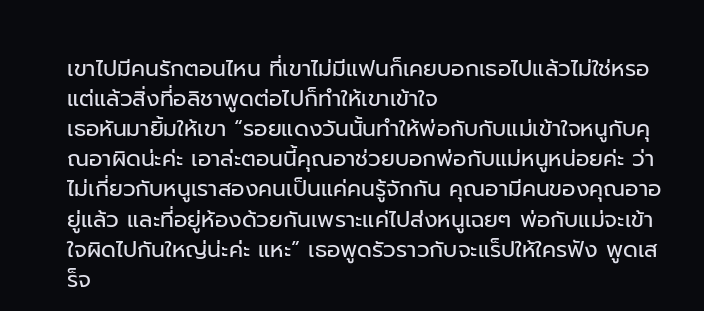เขาไปมีคนรักตอนไหน ที่เขาไม่มีแฟนก็เคยบอกเธอไปแล้วไม่ใช่หรอ แต่แล้วสิ่งที่อลิชาพูดต่อไปก็ทำให้เขาเข้าใจ
เธอหันมายิ้มให้เขา “รอยแดงวันนั้นทำให้พ่อกับกับแม่เข้าใจหนูกับคุณอาผิดน่ะค่ะ เอาล่ะตอนนี้คุณอาช่วยบอกพ่อกับแม่หนูหน่อยค่ะ ว่าไม่เกี่ยวกับหนูเราสองคนเป็นแค่คนรู้จักกัน คุณอามีคนของคุณอาอยู่แล้ว และที่อยู่ห้องด้วยกันเพราะแค่ไปส่งหนูเฉยๆ พ่อกับแม่จะเข้าใจผิดไปกันใหญ่น่ะค่ะ แหะ” เธอพูดรัวราวกับจะแร็ปให้ใครฟัง พูดเสร็จ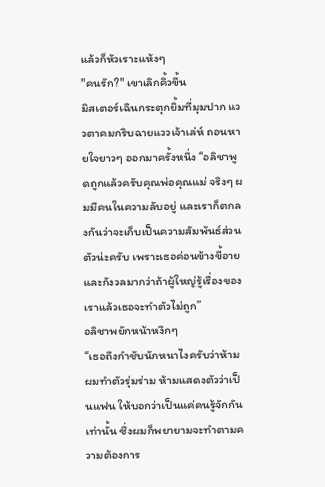แล้วก็หัวเราะแห้งๆ
"คนรัก?" เขาเลิกคิ้วขึ้น
มิสเตอร์เฉินกระตุกยิ้มที่มุมปาก แววตาคมกริบฉายแววเจ้าเล่ห์ ถอนหายใจยาวๆ ออกมาครั้งหนึ่ง “อลิชาพูดถูกแล้วครับคุณพ่อคุณแม่ จริงๆ ผมมีคนในความลับอยู่ และเราก็ตกลงกันว่าจะเก็บเป็นความสัมพันธ์ส่วนตัวน่ะครับ เพราะเธอค่อนข้างขี้อาย และกังวลมากว่าถ้าผู้ใหญ่รู้เรื่องของเราแล้วเธอจะทำตัวไม่ถูก”
อลิชาพยักหน้าหงึกๆ
“เธอถึงกำชับนักหนาไงครับว่าห้ามผมทำตัวรุ่มร่าม ห้ามแสดงตัวว่าเป็นแฟน ให้บอกว่าเป็นแค่คนรู้จักกันเท่านั้น ซึ่งผมก็พยายามจะทำตามความต้องการ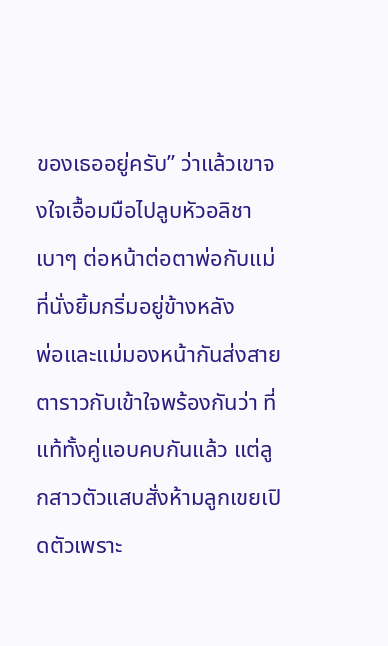ของเธออยู่ครับ” ว่าแล้วเขาจงใจเอื้อมมือไปลูบหัวอลิชาเบาๆ ต่อหน้าต่อตาพ่อกับแม่ที่นั่งยิ้มกริ่มอยู่ข้างหลัง
พ่อและแม่มองหน้ากันส่งสายตาราวกับเข้าใจพร้องกันว่า ที่แท้ทั้งคู่แอบคบกันแล้ว แต่ลูกสาวตัวแสบสั่งห้ามลูกเขยเปิดตัวเพราะ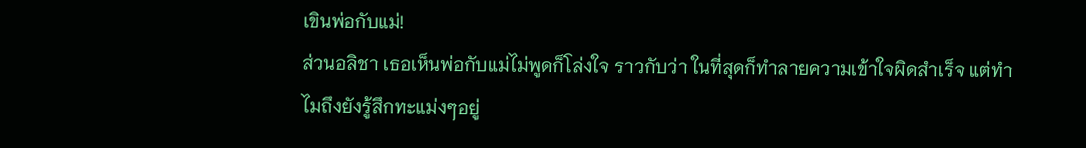เขินพ่อกับแม่!
ส่วนอลิชา เธอเห็นพ่อกับแม่ไม่พูดก็โล่งใจ ราวกับว่า ในที่สุดก็ทำลายความเข้าใจผิดสำเร็จ แต่ทำไมถึงยังรู้สึกทะแม่งๆอยู่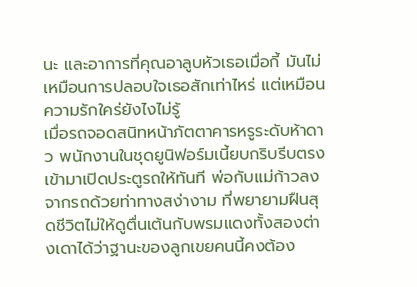นะ และอาการที่คุณอาลูบหัวเธอเมื่อกี้ มันไม่เหมือนการปลอบใจเธอสักเท่าไหร่ แต่เหมือนความรักใคร่ยังไงไม่รู้
เมื่อรถจอดสนิทหน้าภัตตาคารหรูระดับห้าดาว พนักงานในชุดยูนิฟอร์มเนี้ยบกริบรีบตรงเข้ามาเปิดประตูรถให้ทันที พ่อกับแม่ก้าวลงจากรถด้วยท่าทางสง่างาม ที่พยายามฝืนสุดชีวิตไม่ให้ดูตื่นเต้นกับพรมแดงทั้งสองต่างเดาได้ว่าฐานะของลูกเขยคนนี้คงต้อง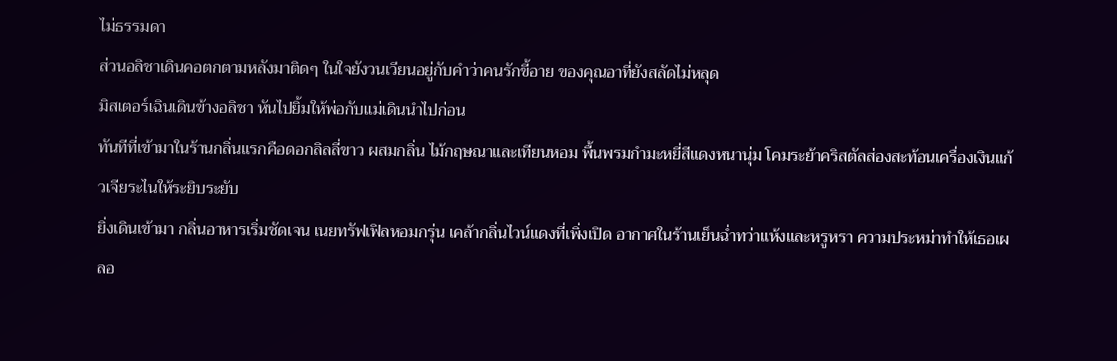ไม่ธรรมดา
ส่วนอลิชาเดินคอตกตามหลังมาติดๆ ในใจยังวนเวียนอยู่กับคำว่าคนรักขี้อาย ของคุณอาที่ยังสลัดไม่หลุด
มิสเตอร์เฉินเดินข้างอลิชา หันไปยิ้มให้พ่อกับแม่เดินนำไปก่อน
ทันทีที่เข้ามาในร้านกลิ่นแรกคือดอกลิลลี่ขาว ผสมกลิ่น ไม้กฤษณาและเทียนหอม พื้นพรมกำมะหยี่สีแดงหนานุ่ม โคมระย้าคริสตัลส่องสะท้อนเครื่องเงินแก้วเจียระไนให้ระยิบระยับ
ยิ่งเดินเข้ามา กลิ่นอาหารเริ่มชัดเจน เนยทรัฟเฟิลหอมกรุ่น เคล้ากลิ่นไวน์แดงที่เพิ่งเปิด อากาศในร้านเย็นฉ่ำทว่าแห้งและหรูหรา ความประหม่าทำให้เธอเผลอ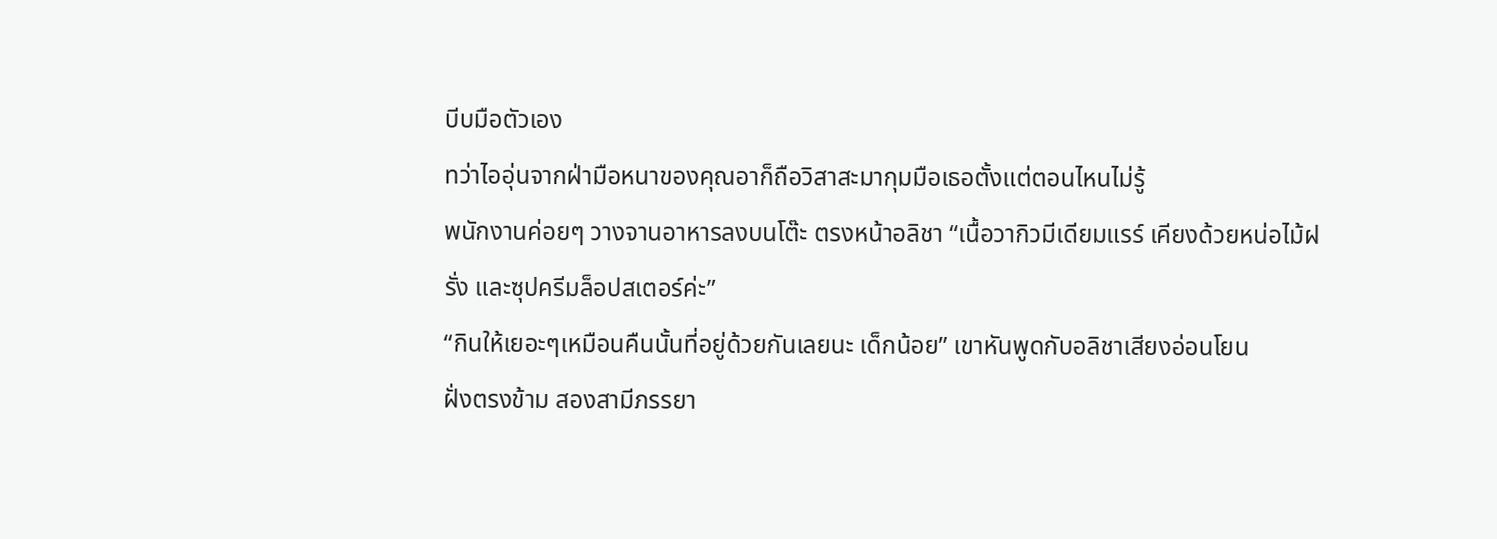บีบมือตัวเอง
ทว่าไออุ่นจากฝ่ามือหนาของคุณอาก็ถือวิสาสะมากุมมือเธอตั้งแต่ตอนไหนไม่รู้
พนักงานค่อยๆ วางจานอาหารลงบนโต๊ะ ตรงหน้าอลิชา “เนื้อวากิวมีเดียมแรร์ เคียงด้วยหน่อไม้ฝรั่ง และซุปครีมล็อปสเตอร์ค่ะ”
“กินให้เยอะๆเหมือนคืนนั้นที่อยู่ด้วยกันเลยนะ เด็กน้อย” เขาหันพูดกับอลิชาเสียงอ่อนโยน
ฝั่งตรงข้าม สองสามีภรรยา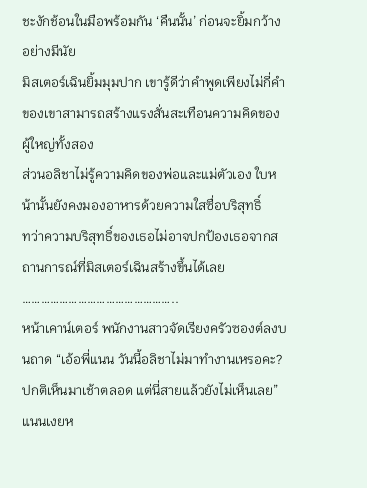ชะงักช้อนในมือพร้อมกัน ‘คืนนั้น’ ก่อนจะยิ้มกว้างอย่างมีนัย
มิสเตอร์เฉินยิ้มมุมปาก เขารู้ดีว่าคำพูดเพียงไม่กี่คำของเขาสามารถสร้างแรงสั่นสะเทือนความคิดของผู้ใหญ่ทั้งสอง
ส่วนอลิชาไม่รู้ความคิดของพ่อและแม่ตัวเอง ใบหน้านั้นยังคงมองอาหารด้วยความใสซื่อบริสุทธิ์
ทว่าความบริสุทธิ์ของเธอไม่อาจปกป้องเธอจากสถานการณ์ที่มิสเตอร์เฉินสร้างขึ้นได้เลย
…………………………………………..
หน้าเคาน์เตอร์ พนักงานสาวจัดเรียงครัวซองต์ลงบนถาด “เอ้อพี่แนน วันนี้อลิชาไม่มาทำงานเหรอคะ? ปกติเห็นมาเช้าตลอด แต่นี่สายแล้วยังไม่เห็นเลย”
แนนเงยห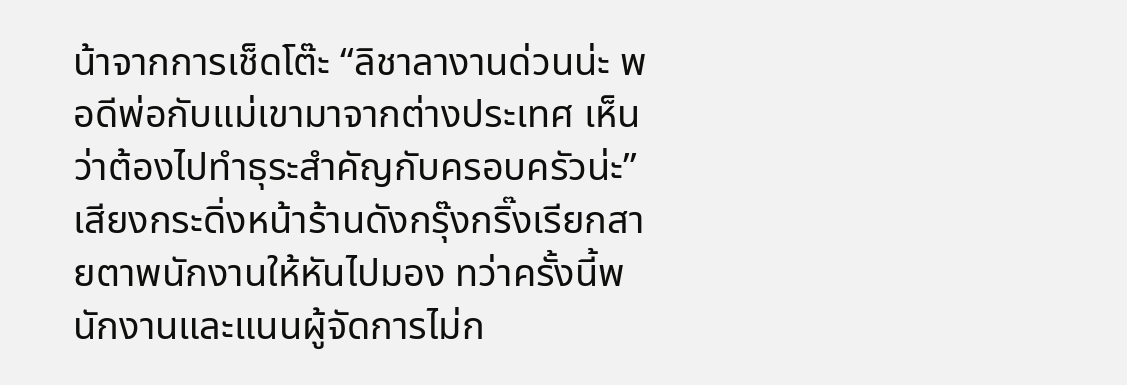น้าจากการเช็ดโต๊ะ “ลิชาลางานด่วนน่ะ พอดีพ่อกับแม่เขามาจากต่างประเทศ เห็นว่าต้องไปทำธุระสำคัญกับครอบครัวน่ะ”
เสียงกระดิ่งหน้าร้านดังกรุ๊งกริ๊งเรียกสายตาพนักงานให้หันไปมอง ทว่าครั้งนี้พนักงานและแนนผู้จัดการไม่ก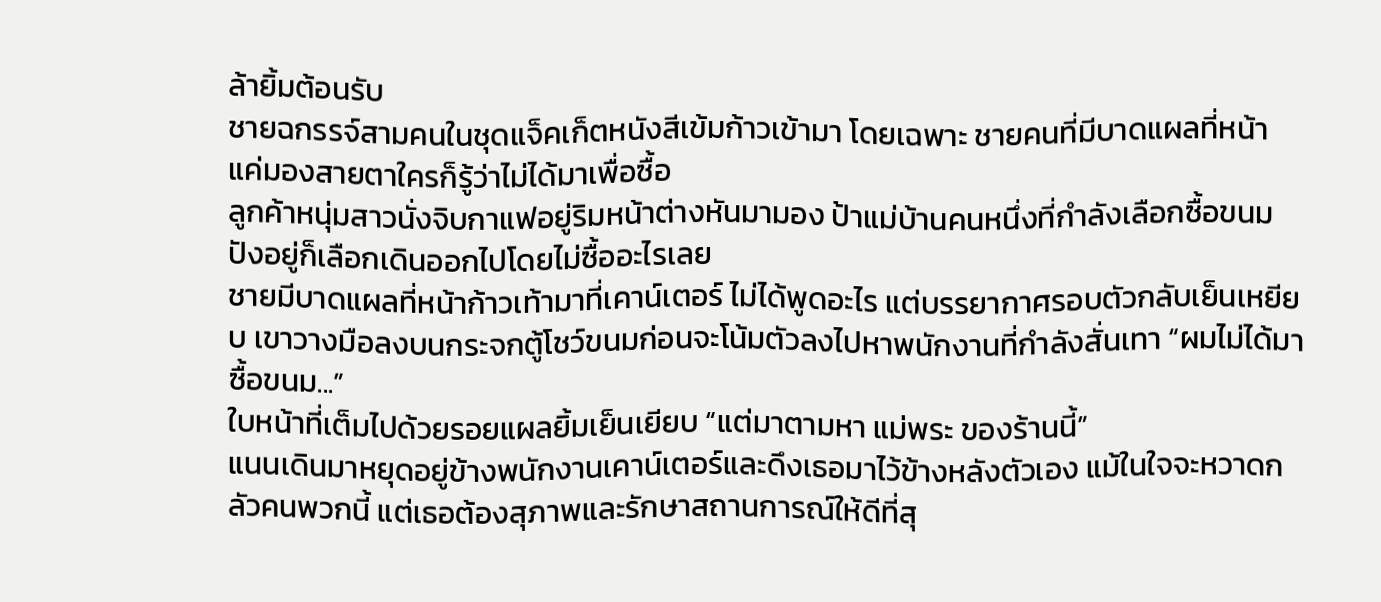ล้ายิ้มต้อนรับ
ชายฉกรรจ์สามคนในชุดแจ็คเก็ตหนังสีเข้มก้าวเข้ามา โดยเฉพาะ ชายคนที่มีบาดแผลที่หน้า แค่มองสายตาใครก็รู้ว่าไม่ได้มาเพื่อซื้อ
ลูกค้าหนุ่มสาวนั่งจิบกาแฟอยู่ริมหน้าต่างหันมามอง ป้าแม่บ้านคนหนึ่งที่กำลังเลือกซื้อขนมปังอยู่ก็เลือกเดินออกไปโดยไม่ซื้ออะไรเลย
ชายมีบาดแผลที่หน้าก้าวเท้ามาที่เคาน์เตอร์ ไม่ได้พูดอะไร แต่บรรยากาศรอบตัวกลับเย็นเหยียบ เขาวางมือลงบนกระจกตู้โชว์ขนมก่อนจะโน้มตัวลงไปหาพนักงานที่กำลังสั่นเทา “ผมไม่ได้มาซื้อขนม...”
ใบหน้าที่เต็มไปด้วยรอยแผลยิ้มเย็นเยียบ “แต่มาตามหา แม่พระ ของร้านนี้”
แนนเดินมาหยุดอยู่ข้างพนักงานเคาน์เตอร์และดึงเธอมาไว้ข้างหลังตัวเอง แม้ในใจจะหวาดกลัวคนพวกนี้ แต่เธอต้องสุภาพและรักษาสถานการณ์ให้ดีที่สุ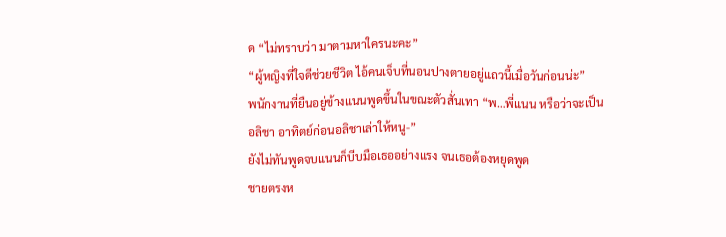ด “ไม่ทราบว่า มาตามหาใครนะคะ”
“ผู้หญิงที่ใจดีช่วยชีวิต ไอ้คนเจ็บที่นอนปางตายอยู่แถวนี้เมื่อวันก่อนน่ะ”
พนักงานที่ยืนอยู่ข้างแนนพูดขึ้นในขณะตัวสั่นเทา “พ…พี่แนน หรือว่าจะเป็นอลิชา อาทิตย์ก่อนอลิชาเล่าให้หนู-”
ยังไม่ทันพูดจบแนนก็บีบมือเธออย่างแรง จนเธอต้องหยุดพูด
ชายตรงห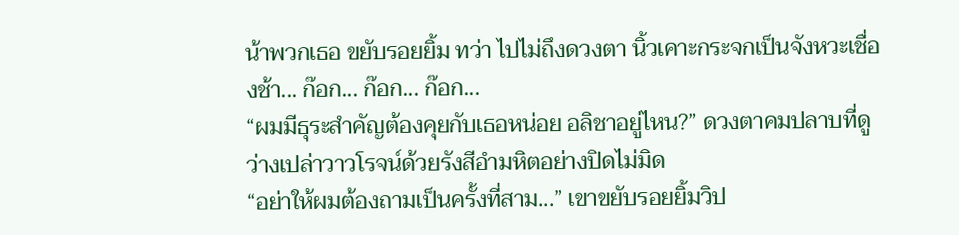น้าพวกเธอ ขยับรอยยิ้ม ทว่า ไปไม่ถึงดวงตา นิ้วเคาะกระจกเป็นจังหวะเชื่องช้า... ก๊อก... ก๊อก... ก๊อก...
“ผมมีธุระสำคัญต้องคุยกับเธอหน่อย อลิชาอยู่ไหน?” ดวงตาคมปลาบที่ดูว่างเปล่าวาวโรจน์ด้วยรังสีอำมหิตอย่างปิดไม่มิด
“อย่าให้ผมต้องถามเป็นครั้งที่สาม...” เขาขยับรอยยิ้มวิป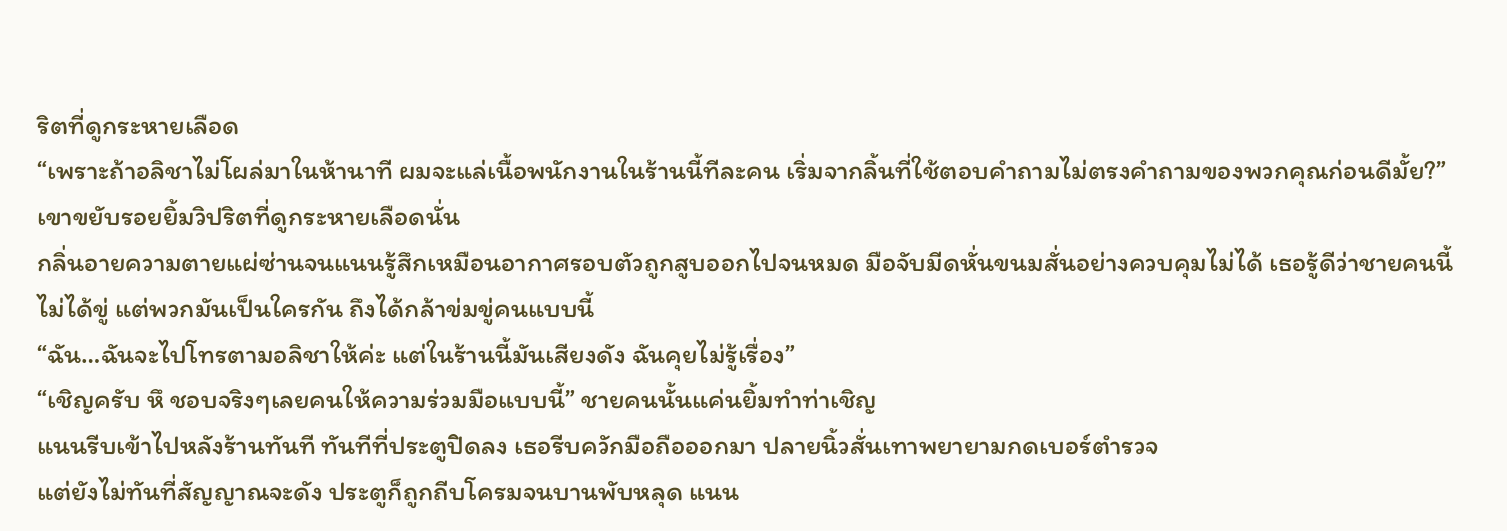ริตที่ดูกระหายเลือด
“เพราะถ้าอลิชาไม่โผล่มาในห้านาที ผมจะแล่เนื้อพนักงานในร้านนี้ทีละคน เริ่มจากลิ้นที่ใช้ตอบคำถามไม่ตรงคำถามของพวกคุณก่อนดีมั้ย?” เขาขยับรอยยิ้มวิปริตที่ดูกระหายเลือดนั่น
กลิ่นอายความตายแผ่ซ่านจนแนนรู้สึกเหมือนอากาศรอบตัวถูกสูบออกไปจนหมด มือจับมีดหั่นขนมสั่นอย่างควบคุมไม่ได้ เธอรู้ดีว่าชายคนนี้ไม่ได้ขู่ แต่พวกมันเป็นใครกัน ถึงได้กล้าข่มขู่คนแบบนี้
“ฉัน…ฉันจะไปโทรตามอลิชาให้ค่ะ แต่ในร้านนี้มันเสียงดัง ฉันคุยไม่รู้เรื่อง”
“เชิญครับ หึ ชอบจริงๆเลยคนให้ความร่วมมือแบบนี้” ชายคนนั้นแค่นยิ้มทำท่าเชิญ
แนนรีบเข้าไปหลังร้านทันที ทันทีที่ประตูปิดลง เธอรีบควักมือถือออกมา ปลายนิ้วสั่นเทาพยายามกดเบอร์ตำรวจ
แต่ยังไม่ทันที่สัญญาณจะดัง ประตูก็ถูกถีบโครมจนบานพับหลุด แนน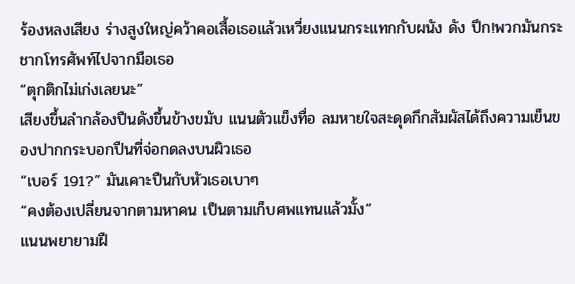ร้องหลงเสียง ร่างสูงใหญ่คว้าคอเสื้อเธอแล้วเหวี่ยงแนนกระแทกกับผนัง ดัง ปึก!พวกมันกระชากโทรศัพท์ไปจากมือเธอ
“ตุกติกไม่เก่งเลยนะ”
เสียงขึ้นลำกล้องปืนดังขึ้นข้างขมับ แนนตัวแข็งทื่อ ลมหายใจสะดุดกึกสัมผัสได้ถึงความเย็นของปากกระบอกปืนที่จ่อกดลงบนผิวเธอ
“เบอร์ 191?” มันเคาะปืนกับหัวเธอเบาๆ
“คงต้องเปลี่ยนจากตามหาคน เป็นตามเก็บศพแทนแล้วมั้ง”
แนนพยายามฝื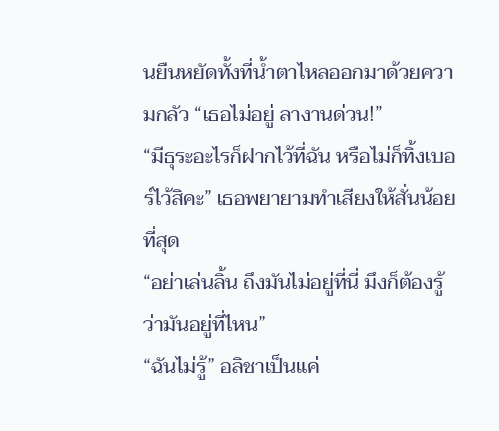นยืนหยัดทั้งที่น้ำตาไหลออกมาด้วยความกลัว “เธอไม่อยู่ ลางานด่วน!”
“มีธุระอะไรก็ฝากไว้ที่ฉัน หรือไม่ก็ทิ้งเบอร์ไว้สิคะ” เธอพยายามทำเสียงให้สั่นน้อยที่สุด
“อย่าเล่นลิ้น ถึงมันไม่อยู่ที่นี่ มึงก็ต้องรู้ว่ามันอยู่ที่ไหน”
“ฉันไม่รู้” อลิชาเป็นแค่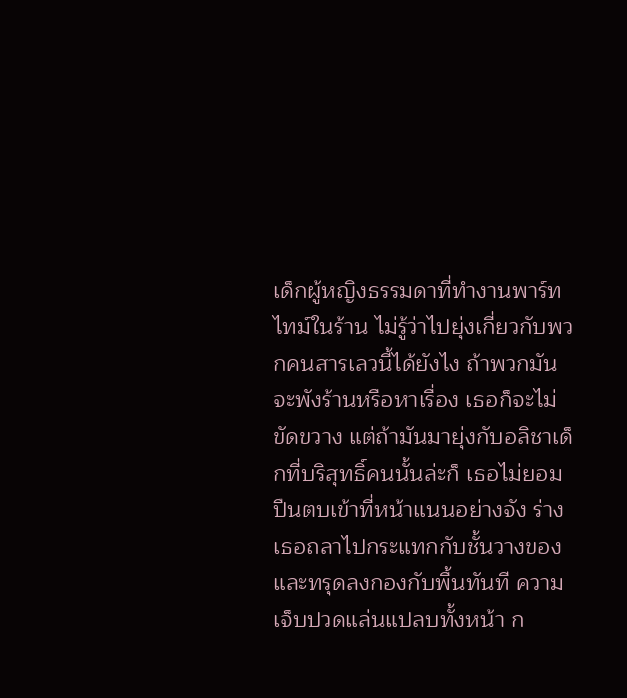เด็กผู้หญิงธรรมดาที่ทำงานพาร์ทไทม์ในร้าน ไม่รู้ว่าไปยุ่งเกี่ยวกับพวกคนสารเลวนี้ได้ยังไง ถ้าพวกมันจะพังร้านหรือหาเรื่อง เธอก็จะไม่ขัดขวาง แต่ถ้ามันมายุ่งกับอลิชาเด็กที่บริสุทธิ์คนนั้นล่ะก็ เธอไม่ยอม
ปืนตบเข้าที่หน้าแนนอย่างจัง ร่างเธอถลาไปกระแทกกับชั้นวางของ และทรุดลงกองกับพื้นทันที ความเจ็บปวดแล่นแปลบทั้งหน้า ก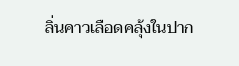ลิ่นคาวเลือดคลุ้งในปาก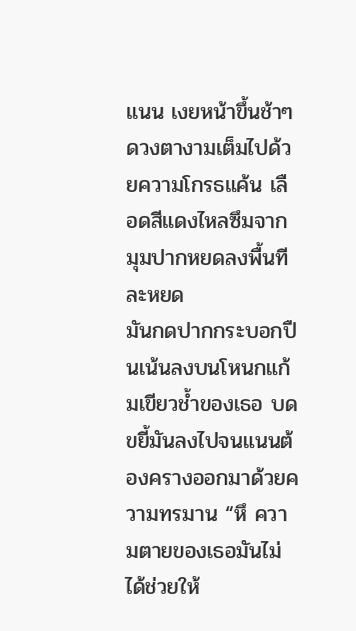แนน เงยหน้าขึ้นช้าๆดวงตางามเต็มไปด้วยความโกรธแค้น เลือดสีแดงไหลซึมจากมุมปากหยดลงพื้นทีละหยด
มันกดปากกระบอกปืนเน้นลงบนโหนกแก้มเขียวช้ำของเธอ บดขยี้มันลงไปจนแนนต้องครางออกมาด้วยความทรมาน “หึ ความตายของเธอมันไม่ได้ช่วยให้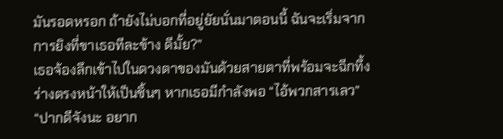มันรอดหรอก ถ้ายังไม่บอกที่อยู่ยัยนั่นมาตอนนี้ ฉันจะเริ่มจากการยิงที่ขาเธอทีละข้าง ดีมั้ย?”
เธอจ้องลึกเข้าไปในดวงตาของมันด้วยสายตาที่พร้อมจะฉีกทึ้งร่างตรงหน้าให้เป็นชิ้นๆ หากเธอมีกำลังพอ “ไอ้พวกสารเลว”
“ปากดีจังนะ อยาก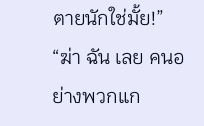ตายนักใช่มั้ย!”
“ฆ่า ฉัน เลย คนอย่างพวกแก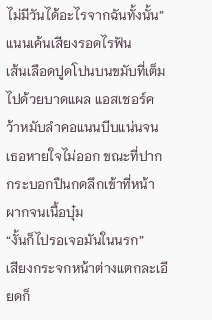ไม่มีวันได้อะไรจากฉันทั้งนั้น” แนนเค้นเสียงรอดไรฟัน
เส้นเลือดปูดโปนบนขมับที่เต็มไปด้วยบาดแผล แอสเชอร์คว้าหมับลำคอแนนบีบแน่นจนเธอหายใจไม่ออก ขณะที่ปากกระบอกปืนกดลึกเข้าที่หน้าผากจนเนื้อบุ๋ม
“งั้นก็ไปรอเจอมันในนรก”
เสียงกระจกหน้าต่างแตกละเอียดก็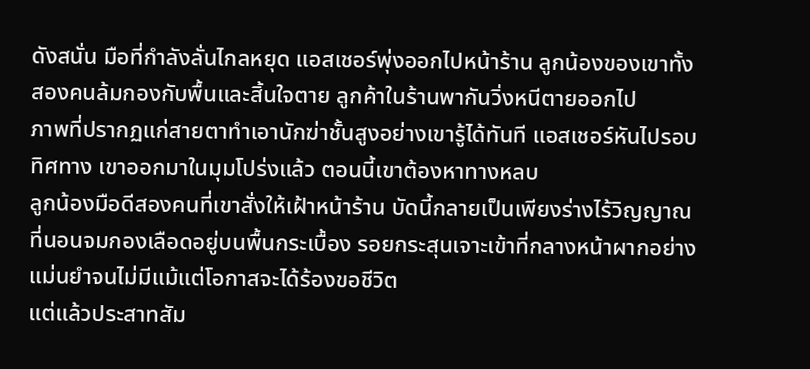ดังสนั่น มือที่กำลังลั่นไกลหยุด แอสเชอร์พุ่งออกไปหน้าร้าน ลูกน้องของเขาทั้งสองคนล้มกองกับพื้นและสิ้นใจตาย ลูกค้าในร้านพากันวิ่งหนีตายออกไป
ภาพที่ปรากฏแก่สายตาทำเอานักฆ่าชั้นสูงอย่างเขารู้ได้ทันที แอสเชอร์หันไปรอบทิศทาง เขาออกมาในมุมโปร่งแล้ว ตอนนี้เขาต้องหาทางหลบ
ลูกน้องมือดีสองคนที่เขาสั่งให้เฝ้าหน้าร้าน บัดนี้กลายเป็นเพียงร่างไร้วิญญาณที่นอนจมกองเลือดอยู่บนพื้นกระเบื้อง รอยกระสุนเจาะเข้าที่กลางหน้าผากอย่างแม่นยำจนไม่มีแม้แต่โอกาสจะได้ร้องขอชีวิต
แต่แล้วประสาทสัม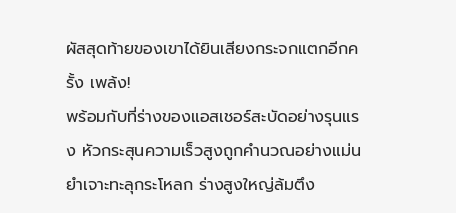ผัสสุดท้ายของเขาได้ยินเสียงกระจกแตกอีกครั้ง เพล้ง!
พร้อมกับที่ร่างของแอสเชอร์สะบัดอย่างรุนแรง หัวกระสุนความเร็วสูงถูกคำนวณอย่างแม่นยำเจาะทะลุกระโหลก ร่างสูงใหญ่ล้มตึง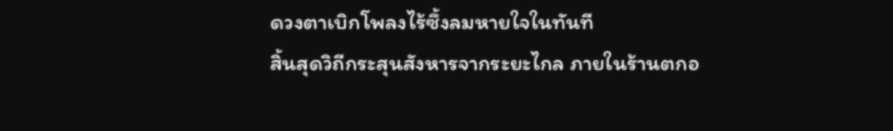ดวงตาเบิกโพลงไร้ซึ้งลมหายใจในทันที
สิ้นสุดวิถีกระสุนสังหารจากระยะไกล ภายในร้านตกอ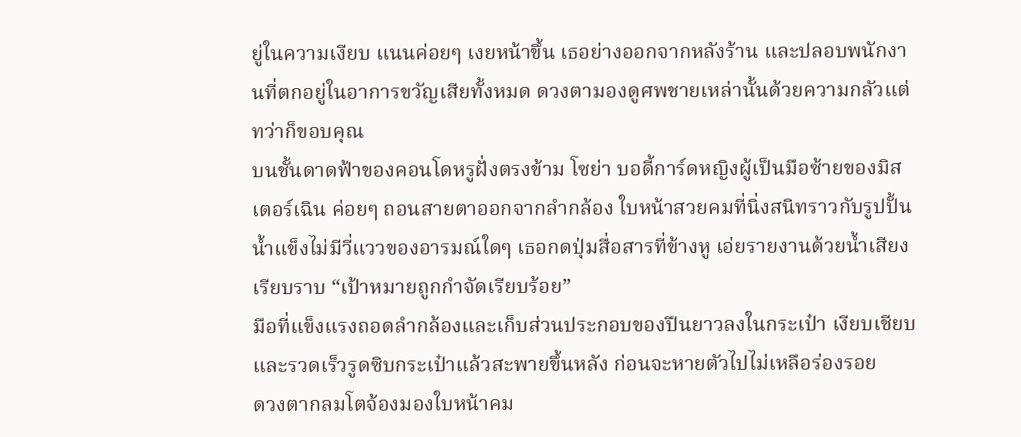ยู่ในความเงียบ แนนค่อยๆ เงยหน้าขึ้น เธอย่างออกจากหลังร้าน และปลอบพนักงานที่ตกอยู่ในอาการขวัญเสียทั้งหมด ดวงตามองดูศพชายเหล่านั้นด้วยความกลัวแต่ทว่าก็ขอบคุณ
บนชั้นดาดฟ้าของคอนโดหรูฝั่งตรงข้าม โซย่า บอดี้การ์ดหญิงผู้เป็นมือซ้ายของมิสเตอร์เฉิน ค่อยๆ ถอนสายตาออกจากลำกล้อง ใบหน้าสวยคมที่นิ่งสนิทราวกับรูปปั้นน้ำแข็งไม่มีวี่แววของอารมณ์ใดๆ เธอกดปุ่มสื่อสารที่ข้างหู เอ่ยรายงานด้วยน้ำเสียงเรียบราบ “เป้าหมายถูกกำจัดเรียบร้อย”
มือที่แข็งแรงถอดลำกล้องและเก็บส่วนประกอบของปืนยาวลงในกระเป๋า เงียบเชียบและรวดเร็วรูดซิบกระเป๋าแล้วสะพายขึ้นหลัง ก่อนจะหายตัวไปไม่เหลือร่องรอย
ดวงตากลมโตจ้องมองใบหน้าคม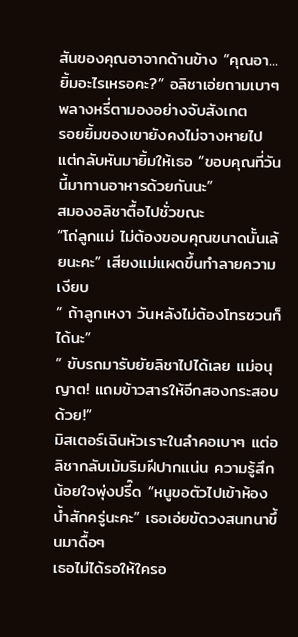สันของคุณอาจากด้านข้าง “คุณอา... ยิ้มอะไรเหรอคะ?” อลิชาเอ่ยถามเบาๆ พลางหรี่ตามองอย่างจับสังเกต
รอยยิ้มของเขายังคงไม่จางหายไป แต่กลับหันมายิ้มให้เธอ “ขอบคุณที่วันนี้มาทานอาหารด้วยกันนะ”
สมองอลิชาตื้อไปชั่วขณะ
“โถ่ลูกแม่ ไม่ต้องขอบคุณขนาดนั้นเล้ยนะคะ” เสียงแม่แผดขึ้นทำลายความเงียบ
“ ถ้าลูกเหงา วันหลังไม่ต้องโทรชวนก็ได้นะ”
“ ขับรถมารับยัยลิชาไปได้เลย แม่อนุญาต! แถมข้าวสารให้อีกสองกระสอบด้วย!”
มิสเตอร์เฉินหัวเราะในลำคอเบาๆ แต่อลิชากลับเม้มริมฝีปากแน่น ความรู้สึกน้อยใจพุ่งปรี๊ด “หนูขอตัวไปเข้าห้องน้ำสักครู่นะคะ” เธอเอ่ยขัดวงสนทนาขึ้นมาดื้อๆ
เธอไม่ได้รอให้ใครอ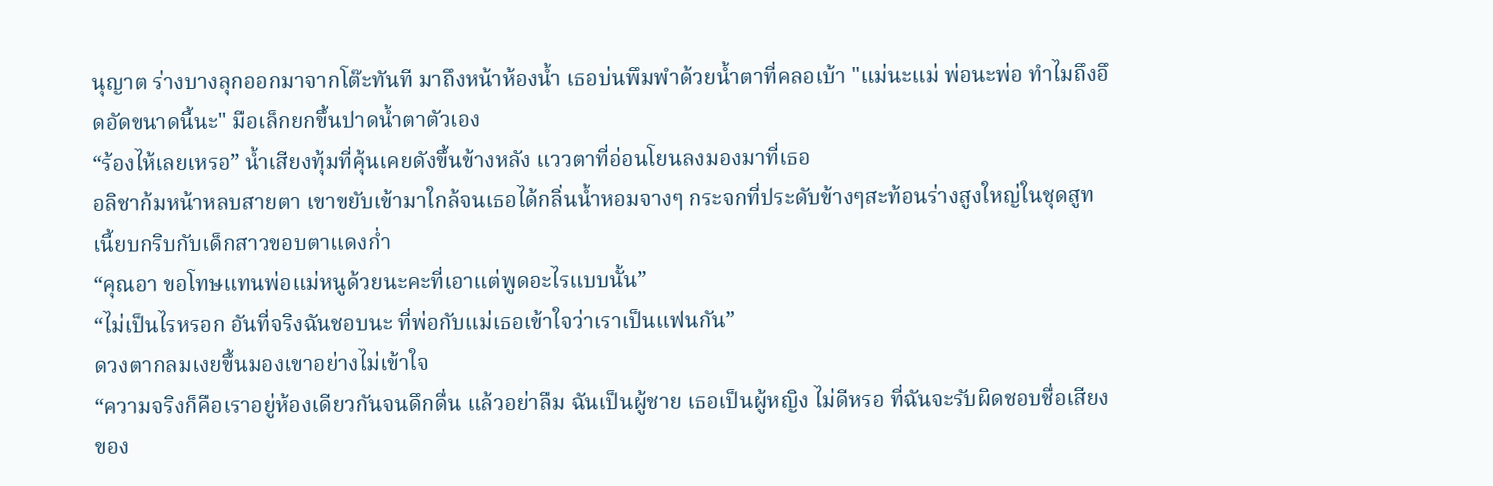นุญาต ร่างบางลุกออกมาจากโต๊ะทันที มาถึงหน้าห้องน้ำ เธอบ่นพึมพำด้วยน้ำตาที่คลอเบ้า "แม่นะแม่ พ่อนะพ่อ ทำไมถึงอึดอัดขนาดนี้นะ" มือเล็กยกขึ้นปาดน้ำตาตัวเอง
“ร้องไห้เลยเหรอ” น้ำเสียงทุ้มที่คุ้นเคยดังขึ้นข้างหลัง แววตาที่อ่อนโยนลงมองมาที่เธอ
อลิชาก้มหน้าหลบสายตา เขาขยับเข้ามาใกล้จนเธอได้กลิ่นน้ำหอมจางๆ กระจกที่ประดับข้างๆสะท้อนร่างสูงใหญ่ในชุดสูทเนี้ยบกริบกับเด็กสาวขอบตาแดงก่ำ
“คุณอา ขอโทษแทนพ่อแม่หนูด้วยนะคะที่เอาแต่พูดอะไรแบบนั้น”
“ไม่เป็นไรหรอก อันที่จริงฉันชอบนะ ที่พ่อกับแม่เธอเข้าใจว่าเราเป็นแฟนกัน”
ดวงตากลมเงยขึ้นมองเขาอย่างไม่เข้าใจ
“ความจริงก็คือเราอยู่ห้องเดียวกันจนดึกดื่น แล้วอย่าลืม ฉันเป็นผู้ชาย เธอเป็นผู้หญิง ไม่ดีหรอ ที่ฉันจะรับผิดชอบชื่อเสียงของ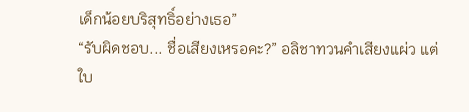เด็กน้อยบริสุทธิ์อย่างเธอ”
“รับผิดชอบ... ชื่อเสียงเหรอคะ?” อลิชาทวนคำเสียงแผ่ว แต่ใบ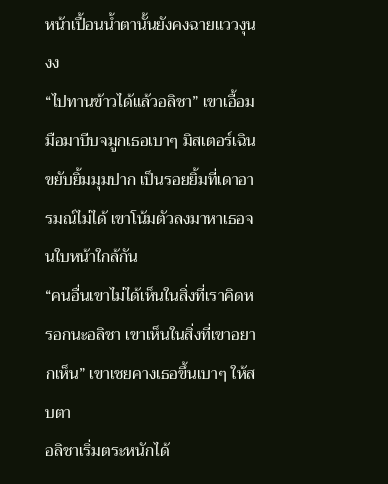หน้าเปื้อนน้ำตานั้นยังคงฉายแววงุนงง
“ไปทานข้าวได้แล้วอลิชา” เขาเอื้อมมือมาบีบจมูกเธอเบาๆ มิสเตอร์เฉินขยับยิ้มมุมปาก เป็นรอยยิ้มที่เดาอารมณ์ไม่ได้ เขาโน้มตัวลงมาหาเธอจนใบหน้าใกล้กัน
“คนอื่นเขาไม่ได้เห็นในสิ่งที่เราคิดหรอกนะอลิชา เขาเห็นในสิ่งที่เขาอยากเห็น” เขาเชยคางเธอขึ้นเบาๆ ให้สบตา
อลิชาเริ่มตระหนักได้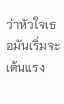ว่าหัวใจเธอมันเริ่มจะเต้นแรง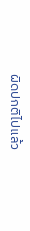ผิดปกติไปแล้ว